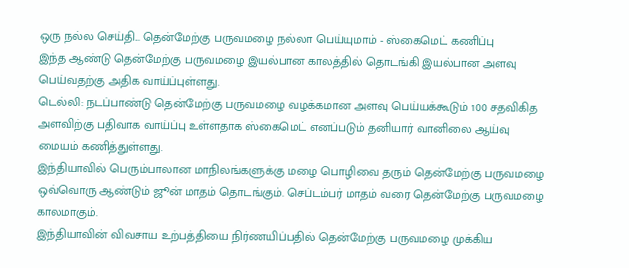ஒரு நல்ல செய்தி... தென்மேற்கு பருவமழை நல்லா பெய்யுமாம் - ஸ்கைமெட் கணிப்பு
இந்த ஆண்டு தென்மேற்கு பருவமழை இயல்பான காலத்தில் தொடங்கி இயல்பான அளவு பெய்வதற்கு அதிக வாய்ப்புள்ளது.
டெல்லி: நடப்பாண்டு தென்மேற்கு பருவமழை வழக்கமான அளவு பெய்யக்கூடும் 100 சதவிகித அளவிற்கு பதிவாக வாய்ப்பு உள்ளதாக ஸ்கைமெட் எனப்படும் தனியார் வானிலை ஆய்வு மையம் கணித்துள்ளது.
இந்தியாவில் பெரும்பாலான மாநிலங்களுக்கு மழை பொழிவை தரும் தென்மேற்கு பருவமழை ஒவ்வொரு ஆண்டும் ஜூன் மாதம் தொடங்கும். செப்டம்பர் மாதம் வரை தென்மேற்கு பருவமழை காலமாகும்.
இந்தியாவின் விவசாய உற்பத்தியை நிர்ணயிப்பதில் தென்மேற்கு பருவமழை முக்கிய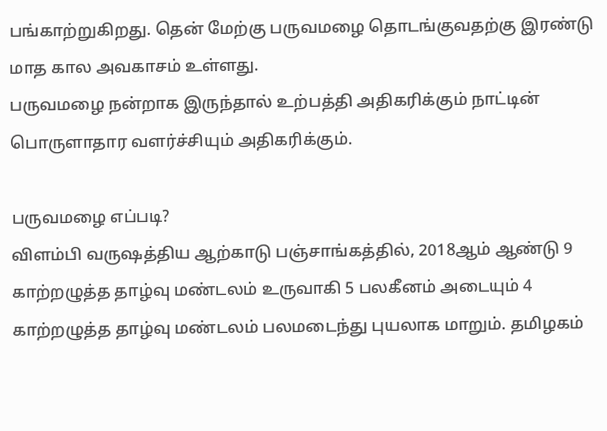பங்காற்றுகிறது. தென் மேற்கு பருவமழை தொடங்குவதற்கு இரண்டு மாத கால அவகாசம் உள்ளது.
பருவமழை நன்றாக இருந்தால் உற்பத்தி அதிகரிக்கும் நாட்டின் பொருளாதார வளர்ச்சியும் அதிகரிக்கும்.

பருவமழை எப்படி?
விளம்பி வருஷத்திய ஆற்காடு பஞ்சாங்கத்தில், 2018ஆம் ஆண்டு 9 காற்றழுத்த தாழ்வு மண்டலம் உருவாகி 5 பலகீனம் அடையும் 4 காற்றழுத்த தாழ்வு மண்டலம் பலமடைந்து புயலாக மாறும். தமிழகம்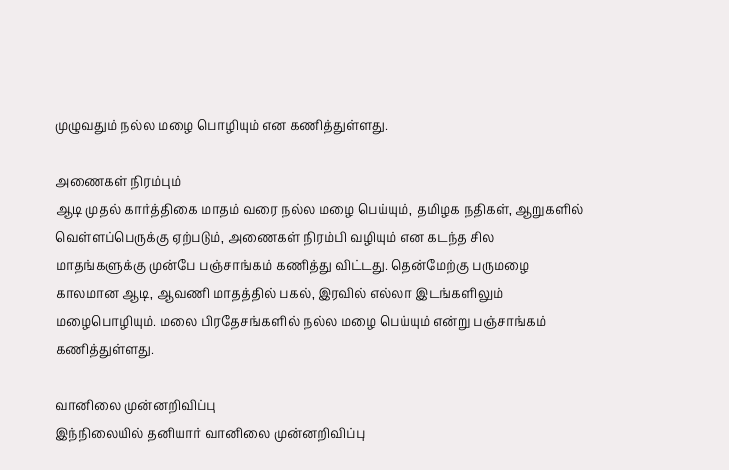முழுவதும் நல்ல மழை பொழியும் என கணித்துள்ளது.

அணைகள் நிரம்பும்
ஆடி முதல் கார்த்திகை மாதம் வரை நல்ல மழை பெய்யும், தமிழக நதிகள், ஆறுகளில் வெள்ளப்பெருக்கு ஏற்படும், அணைகள் நிரம்பி வழியும் என கடந்த சில மாதங்களுக்கு முன்பே பஞ்சாங்கம் கணித்து விட்டது. தென்மேற்கு பருமழை காலமான ஆடி, ஆவணி மாதத்தில் பகல், இரவில் எல்லா இடங்களிலும் மழைபொழியும். மலை பிரதேசங்களில் நல்ல மழை பெய்யும் என்று பஞ்சாங்கம் கணித்துள்ளது.

வானிலை முன்னறிவிப்பு
இந்நிலையில் தனியார் வானிலை முன்னறிவிப்பு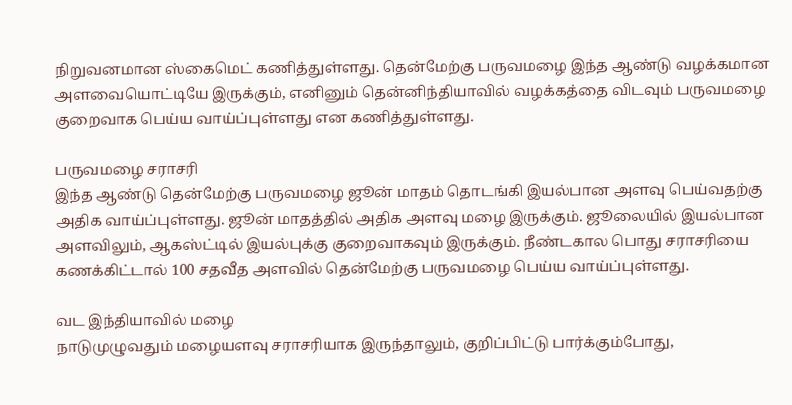நிறுவனமான ஸ்கைமெட் கணித்துள்ளது. தென்மேற்கு பருவமழை இந்த ஆண்டு வழக்கமான அளவையொட்டியே இருக்கும், எனினும் தென்னிந்தியாவில் வழக்கத்தை விடவும் பருவமழை குறைவாக பெய்ய வாய்ப்புள்ளது என கணித்துள்ளது.

பருவமழை சராசரி
இந்த ஆண்டு தென்மேற்கு பருவமழை ஜூன் மாதம் தொடங்கி இயல்பான அளவு பெய்வதற்கு அதிக வாய்ப்புள்ளது. ஜூன் மாதத்தில் அதிக அளவு மழை இருக்கும். ஜூலையில் இயல்பான அளவிலும், ஆகஸ்ட்டில் இயல்புக்கு குறைவாகவும் இருக்கும். நீண்டகால பொது சராசரியை கணக்கிட்டால் 100 சதவீத அளவில் தென்மேற்கு பருவமழை பெய்ய வாய்ப்புள்ளது.

வட இந்தியாவில் மழை
நாடுமுழுவதும் மழையளவு சராசரியாக இருந்தாலும், குறிப்பிட்டு பார்க்கும்போது,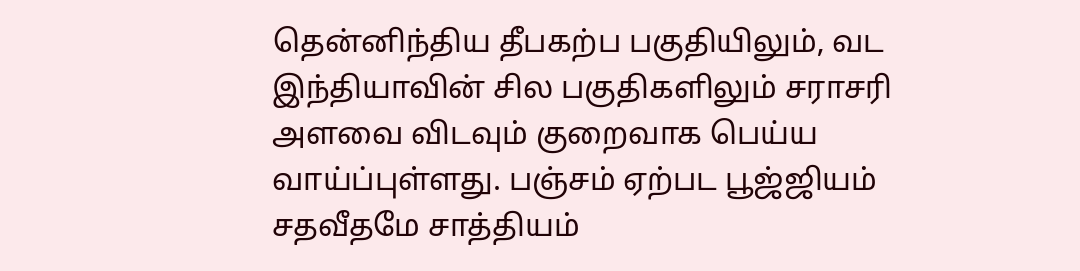தென்னிந்திய தீபகற்ப பகுதியிலும், வட இந்தியாவின் சில பகுதிகளிலும் சராசரி அளவை விடவும் குறைவாக பெய்ய வாய்ப்புள்ளது. பஞ்சம் ஏற்பட பூஜ்ஜியம் சதவீதமே சாத்தியம்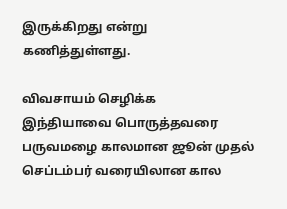இருக்கிறது என்று கணித்துள்ளது.

விவசாயம் செழிக்க
இந்தியாவை பொருத்தவரை பருவமழை காலமான ஜூன் முதல் செப்டம்பர் வரையிலான கால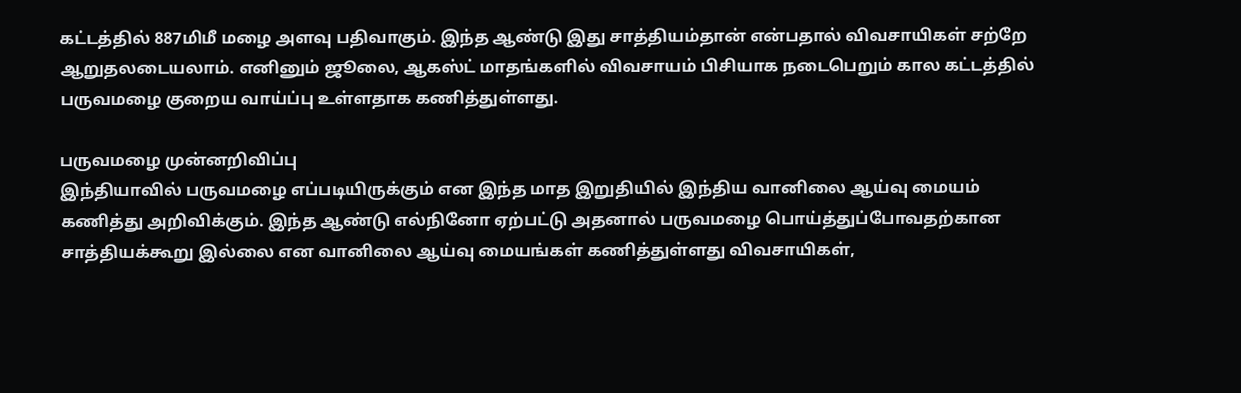கட்டத்தில் 887மிமீ மழை அளவு பதிவாகும். இந்த ஆண்டு இது சாத்தியம்தான் என்பதால் விவசாயிகள் சற்றே ஆறுதலடையலாம். எனினும் ஜூலை, ஆகஸ்ட் மாதங்களில் விவசாயம் பிசியாக நடைபெறும் கால கட்டத்தில் பருவமழை குறைய வாய்ப்பு உள்ளதாக கணித்துள்ளது.

பருவமழை முன்னறிவிப்பு
இந்தியாவில் பருவமழை எப்படியிருக்கும் என இந்த மாத இறுதியில் இந்திய வானிலை ஆய்வு மையம் கணித்து அறிவிக்கும். இந்த ஆண்டு எல்நினோ ஏற்பட்டு அதனால் பருவமழை பொய்த்துப்போவதற்கான சாத்தியக்கூறு இல்லை என வானிலை ஆய்வு மையங்கள் கணித்துள்ளது விவசாயிகள்,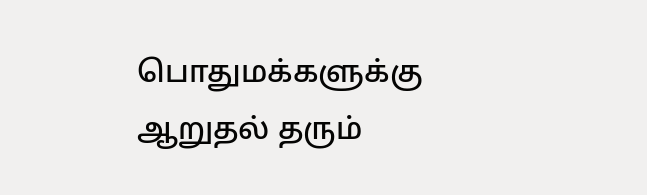பொதுமக்களுக்கு ஆறுதல் தரும்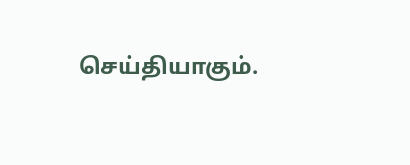செய்தியாகும்.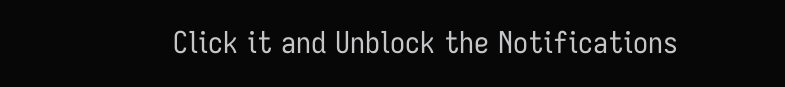Click it and Unblock the Notifications